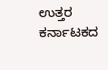ಉತ್ತರ ಕರ್ನಾಟಕದ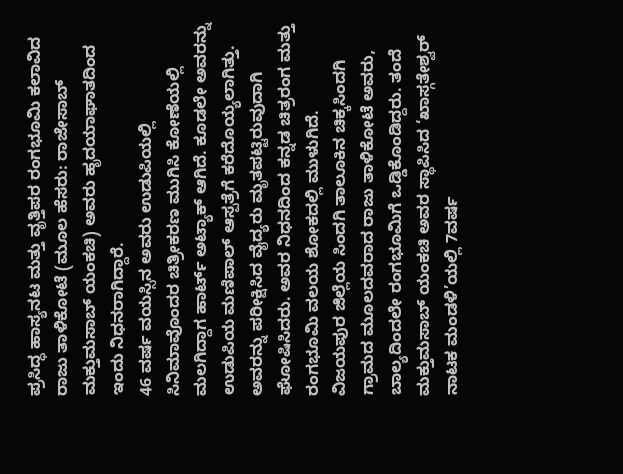ಪ್ರಸಿದ್ಧ ಹಾಸ್ಯನಟ ಮತ್ತು ವೃತ್ತಿಪರ ರಂಗಭೂಮಿ ಕಲಾವಿದ ರಾಜು ತಾಳಿಕೋಟೆ (ಮೂಲ ಹೆಸರು: ರಾಜೇಸಾಬ್ ಮಕ್ತುಮಸಾಬ್ ಯಂಕಚಿ) ಅವರು ಹೃದಯಾಘಾತದಿಂದ ಇಂದು ನಿಧನರಾಗಿದ್ದಾರೆ.
46 ವರ್ಷ ವಯಸ್ಸಿನ ಅವರು ಉಡುಪಿಯಲ್ಲಿ ಸಿನಿಮಾವೊಂದರ ಚಿತ್ರೀಕರಣ ಮುಗಿಸಿ ಕೋಣೆಯಲ್ಲಿ ಮಲಗಿದ್ದಾಗ ಹಾರ್ಟ್ ಅಟ್ಯಾಕ್ ಆಗಿದೆ. ಕೂಡಲೇ ಅವರನ್ನು ಉಡುಪಿಯ ಮಣಿಪಾಲ್ ಆಸ್ಪತ್ರೆಗೆ ಕರೆದೊಯ್ಯಲಾಗಿತ್ತು. ಅವರನ್ನು ಪರೀಕ್ಷಿಸಿದ ವೈದ್ಯರು ಮೃತಪಟ್ಟಿರುವುದಾಗಿ ಘೋಷಿಸಿದರು. ಅವರ ನಿಧನದಿಂದ ಕನ್ನಡ ಚಿತ್ರರಂಗ ಮತ್ತು ರಂಗಭೂಮಿ ವಲಯ ಶೋಕದಲ್ಲಿ ಮುಳುಗಿದೆ.
ವಿಜಯಪುರ ಜಿಲ್ಲೆಯ ಸಿಂದಗಿ ತಾಲೂಕಿನ ಚಿಕ್ಕಸಿಂದಗಿ ಗ್ರಾಮದ ಮೂಲದವರಾದ ರಾಜು ತಾಳಿಕೋಟೆ ಅವರು, ಬಾಲ್ಯದಿಂದಲೇ ರಂಗಭೂಮಿಗೆ ಒಡ್ಡಿಕೊಂಡಿದ್ದರು. ತಂದೆ ಮಕ್ತುಮಸಾಬ್ ಯಂಕಚಿ ಅವರ ಸ್ಥಾಪಿಸಿದ ‘ಖಾಸ್ಗತೇಶ್ವರ್ ನಾಟಕ ಮಂಡಳಿ’ಯಲ್ಲಿ 7ವರ್ಷ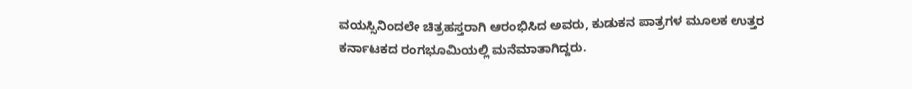ವಯಸ್ಸಿನಿಂದಲೇ ಚಿತ್ರಹಸ್ತರಾಗಿ ಆರಂಭಿಸಿದ ಅವರು, ಕುಡುಕನ ಪಾತ್ರಗಳ ಮೂಲಕ ಉತ್ತರ ಕರ್ನಾಟಕದ ರಂಗಭೂಮಿಯಲ್ಲಿ ಮನೆಮಾತಾಗಿದ್ದರು.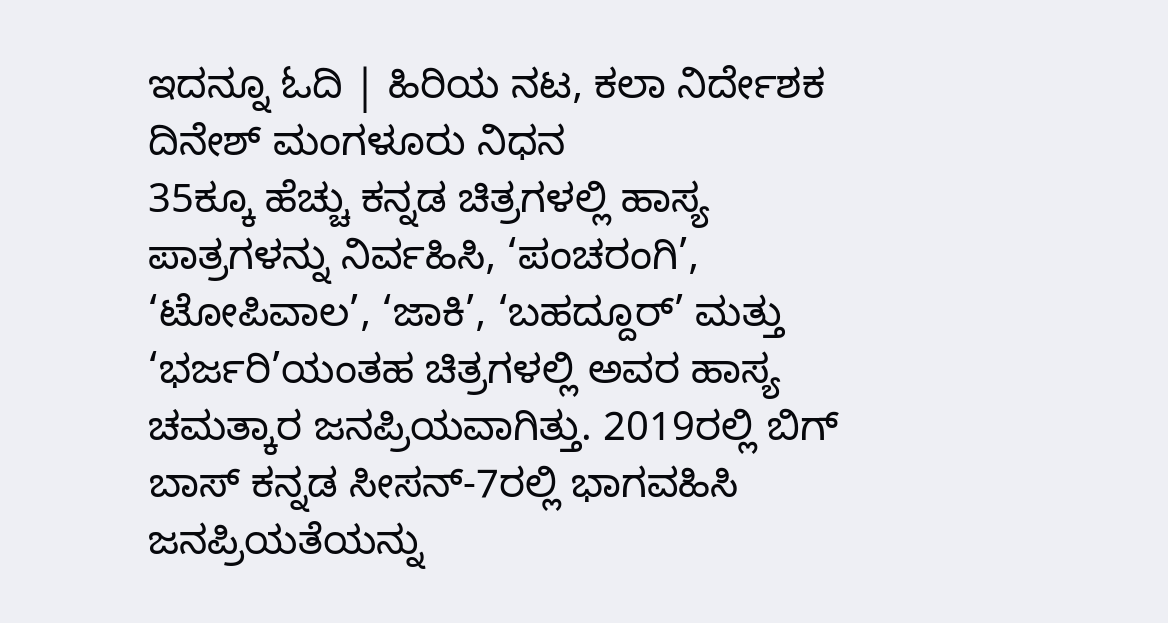ಇದನ್ನೂ ಓದಿ | ಹಿರಿಯ ನಟ, ಕಲಾ ನಿರ್ದೇಶಕ ದಿನೇಶ್ ಮಂಗಳೂರು ನಿಧನ
35ಕ್ಕೂ ಹೆಚ್ಚು ಕನ್ನಡ ಚಿತ್ರಗಳಲ್ಲಿ ಹಾಸ್ಯ ಪಾತ್ರಗಳನ್ನು ನಿರ್ವಹಿಸಿ, ‘ಪಂಚರಂಗಿ’, ‘ಟೋಪಿವಾಲ’, ‘ಜಾಕಿ’, ‘ಬಹದ್ದೂರ್’ ಮತ್ತು ‘ಭರ್ಜರಿ’ಯಂತಹ ಚಿತ್ರಗಳಲ್ಲಿ ಅವರ ಹಾಸ್ಯ ಚಮತ್ಕಾರ ಜನಪ್ರಿಯವಾಗಿತ್ತು. 2019ರಲ್ಲಿ ಬಿಗ್ ಬಾಸ್ ಕನ್ನಡ ಸೀಸನ್-7ರಲ್ಲಿ ಭಾಗವಹಿಸಿ ಜನಪ್ರಿಯತೆಯನ್ನು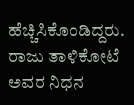ಹೆಚ್ಚಿಸಿಕೊಂಡಿದ್ದರು. ರಾಜು ತಾಳಿಕೋಟೆ ಅವರ ನಿಧನ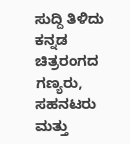ಸುದ್ದಿ ತಿಳಿದು ಕನ್ನಡ ಚಿತ್ರರಂಗದ ಗಣ್ಯರು, ಸಹನಟರು ಮತ್ತು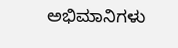ಅಭಿಮಾನಿಗಳು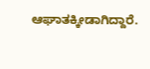ಆಘಾತಕ್ಕೀಡಾಗಿದ್ದಾರೆ.